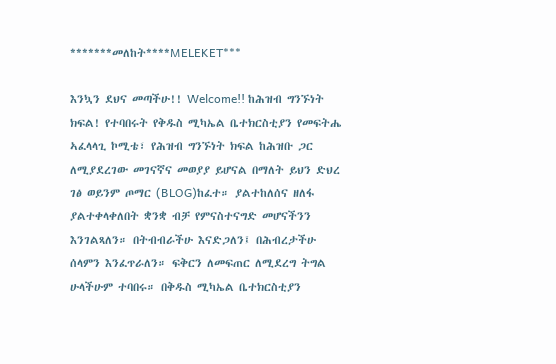*******መለከት****MELEKET***

እንኳን ደህና መጣችሁ!! Welcome!! ከሕዝብ ግንኙነት ክፍል! የተባበሩት የቅዱስ ሚካኤል ቤተክርስቲያን የመፍትሔ ኣፈላላጊ ኮሚቴ፣ የሕዝብ ግንኙነት ክፍል ከሕዝቡ ጋር ለሚያደረገው መገናኛና መወያያ ይሆናል በማለት ይህን ድህረ ገፅ ወይንም ጦማር (BLOG)ከፈተ። ያልተከለሰና ዘለፋ ያልተቀላቀለበት ቋንቋ ብቻ የምናስተናግድ መሆናችንን እንገልጻለን። በትብብራችሁ እናድጋለን፤ በሕብረታችሁ ሰላምን እንፈጥራለን። ፍቅርን ለመፍጠር ለሚደረግ ትግል ሁላችሁም ተባበሩ። በቅዱስ ሚካኤል ቤተክርስቲያን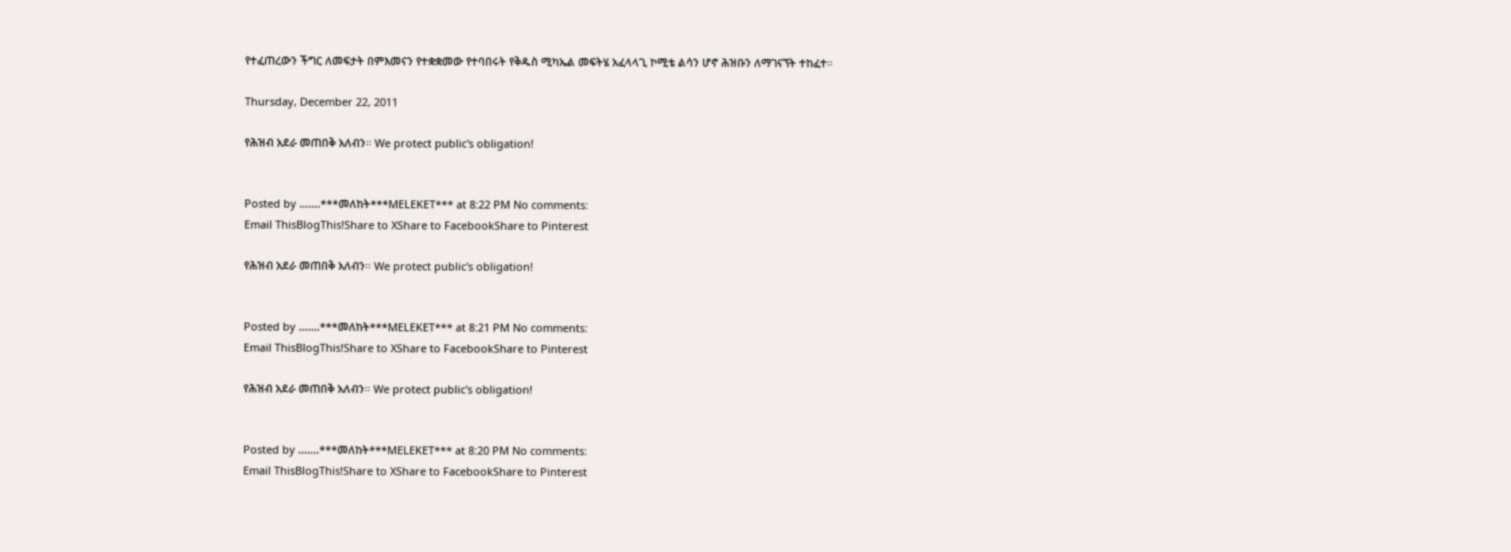የተፈጠረውን ችግር ለመፍታት በምእመናን የተቋቋመው የተባበሩት የቅዱስ ሚካኤል መፍትሄ አፈላላጊ ኮሚቴ ልሳን ሆኖ ሕዝቡን ለማገናኘት ተከፈተ።

Thursday, December 22, 2011

የሕዝብ አደራ መጠበቅ አለብን። We protect public's obligation!


Posted by .......***መለከት***MELEKET*** at 8:22 PM No comments:
Email ThisBlogThis!Share to XShare to FacebookShare to Pinterest

የሕዝብ አደራ መጠበቅ አለብን። We protect public's obligation!


Posted by .......***መለከት***MELEKET*** at 8:21 PM No comments:
Email ThisBlogThis!Share to XShare to FacebookShare to Pinterest

የሕዝብ አደራ መጠበቅ አለብን። We protect public's obligation!


Posted by .......***መለከት***MELEKET*** at 8:20 PM No comments:
Email ThisBlogThis!Share to XShare to FacebookShare to Pinterest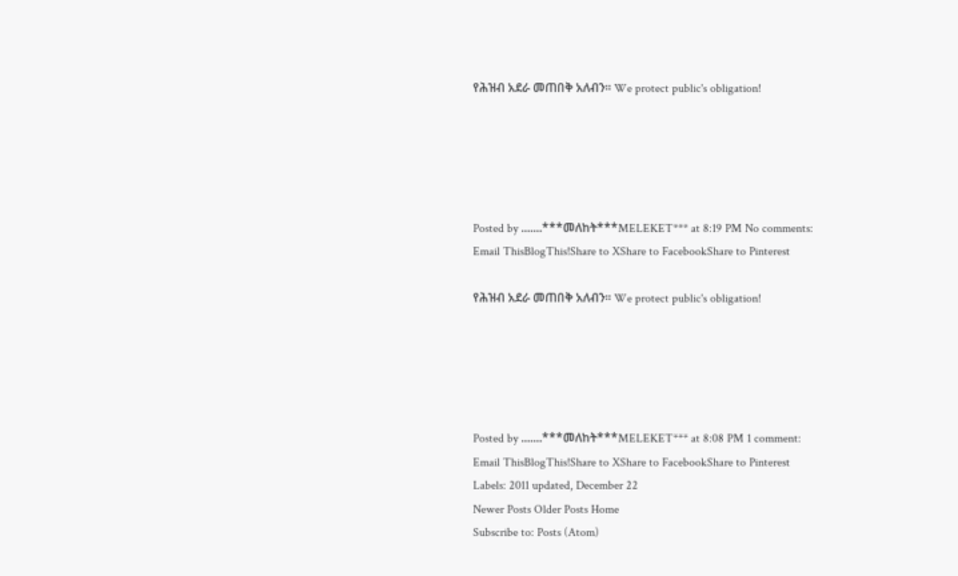የሕዝብ አደራ መጠበቅ አለብን። We protect public's obligation!





Posted by .......***መለከት***MELEKET*** at 8:19 PM No comments:
Email ThisBlogThis!Share to XShare to FacebookShare to Pinterest

የሕዝብ አደራ መጠበቅ አለብን። We protect public's obligation!





Posted by .......***መለከት***MELEKET*** at 8:08 PM 1 comment:
Email ThisBlogThis!Share to XShare to FacebookShare to Pinterest
Labels: 2011 updated, December 22
Newer Posts Older Posts Home
Subscribe to: Posts (Atom)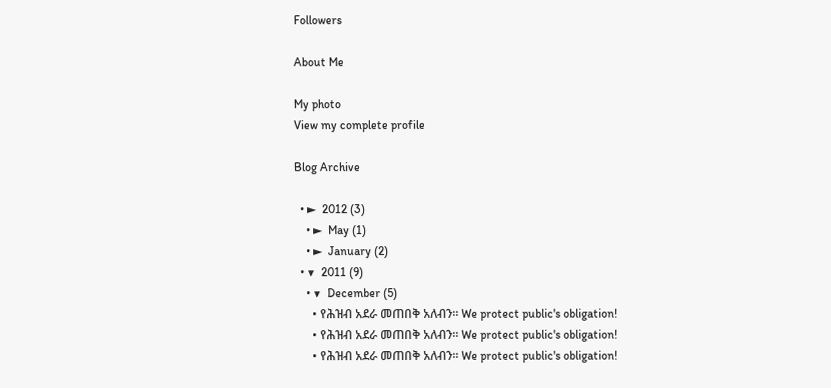Followers

About Me

My photo
View my complete profile

Blog Archive

  • ►  2012 (3)
    • ►  May (1)
    • ►  January (2)
  • ▼  2011 (9)
    • ▼  December (5)
      • የሕዝብ አደራ መጠበቅ አለብን። We protect public's obligation!
      • የሕዝብ አደራ መጠበቅ አለብን። We protect public's obligation!
      • የሕዝብ አደራ መጠበቅ አለብን። We protect public's obligation!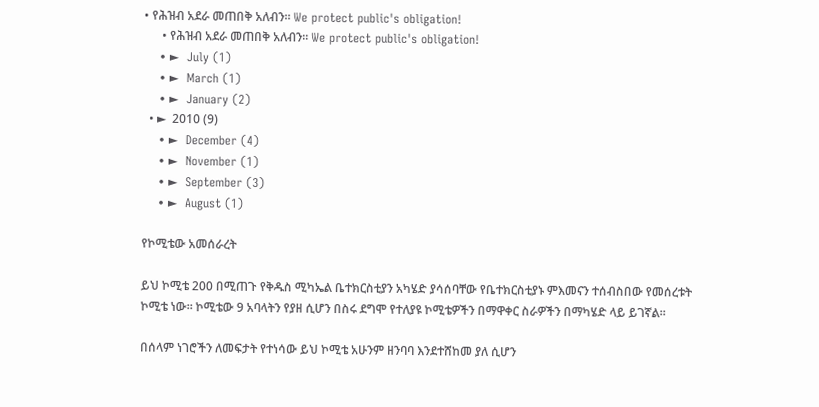• የሕዝብ አደራ መጠበቅ አለብን። We protect public's obligation!
      • የሕዝብ አደራ መጠበቅ አለብን። We protect public's obligation!
    • ►  July (1)
    • ►  March (1)
    • ►  January (2)
  • ►  2010 (9)
    • ►  December (4)
    • ►  November (1)
    • ►  September (3)
    • ►  August (1)

የኮሚቴው አመሰራረት

ይህ ኮሚቴ 200 በሚጠጉ የቅዱስ ሚካኤል ቤተክርስቲያን አካሄድ ያሳሰባቸው የቤተክርስቲያኑ ምእመናን ተሰብስበው የመሰረቱት ኮሚቴ ነው። ኮሚቴው 9 አባላትን የያዘ ሲሆን በስሩ ደግሞ የተለያዩ ኮሚቴዎችን በማዋቀር ስራዎችን በማካሄድ ላይ ይገኛል።

በሰላም ነገሮችን ለመፍታት የተነሳው ይህ ኮሚቴ አሁንም ዘንባባ እንደተሸከመ ያለ ሲሆን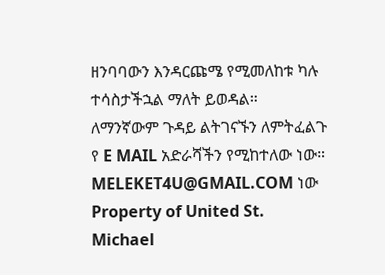ዘንባባውን እንዳርጩሜ የሚመለከቱ ካሉ ተሳስታችኋል ማለት ይወዳል።
ለማንኛውም ጉዳይ ልትገናኙን ለምትፈልጉ የ E MAIL አድራሻችን የሚከተለው ነው።
MELEKET4U@GMAIL.COM ነው
Property of United St. Michael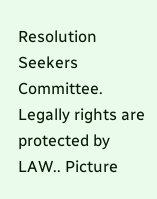Resolution Seekers Committee. Legally rights are protected by LAW.. Picture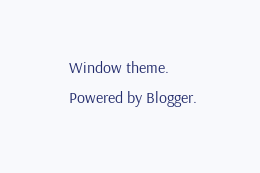Window theme. Powered by Blogger.